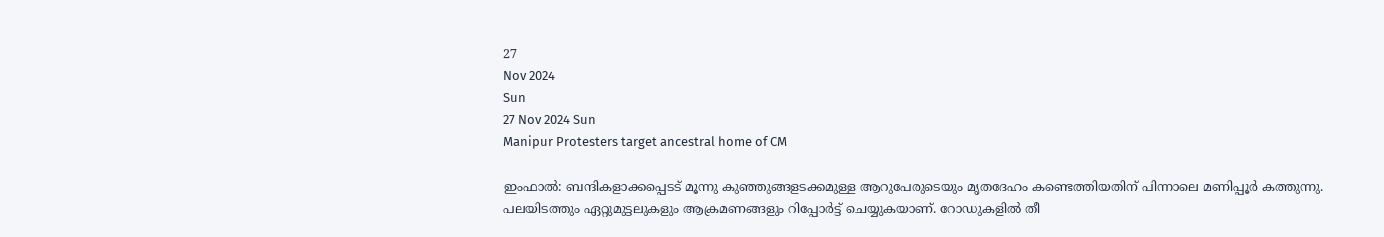27
Nov 2024
Sun
27 Nov 2024 Sun
Manipur Protesters target ancestral home of CM

ഇംഫാല്‍: ബന്ദികളാക്കപ്പെടട് മൂന്നു കുഞ്ഞുങ്ങളടക്കമുള്ള ആറുപേരുടെയും മൃതദേഹം കണ്ടെത്തിയതിന് പിന്നാലെ മണിപ്പൂര്‍ കത്തുന്നു. പലയിടത്തും ഏറ്റുമുട്ടലുകളും ആക്രമണങ്ങളും റിപ്പോര്‍ട്ട് ചെയ്യുകയാണ്. റോഡുകളില്‍ തീ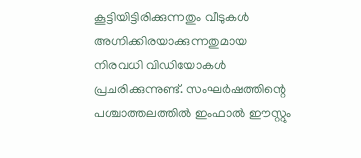കൂട്ടിയിട്ടിരിക്കുന്നതും വീടുകള്‍ അഗ്നിക്കിരയാക്കുന്നതുമായ നിരവധി വിഡിയോകള്‍ പ്രചരിക്കുന്നുണ്ട്. സംഘര്‍ഷത്തിന്റെ പശ്ചാത്തലത്തില്‍ ഇംഫാല്‍ ഈസ്റ്റും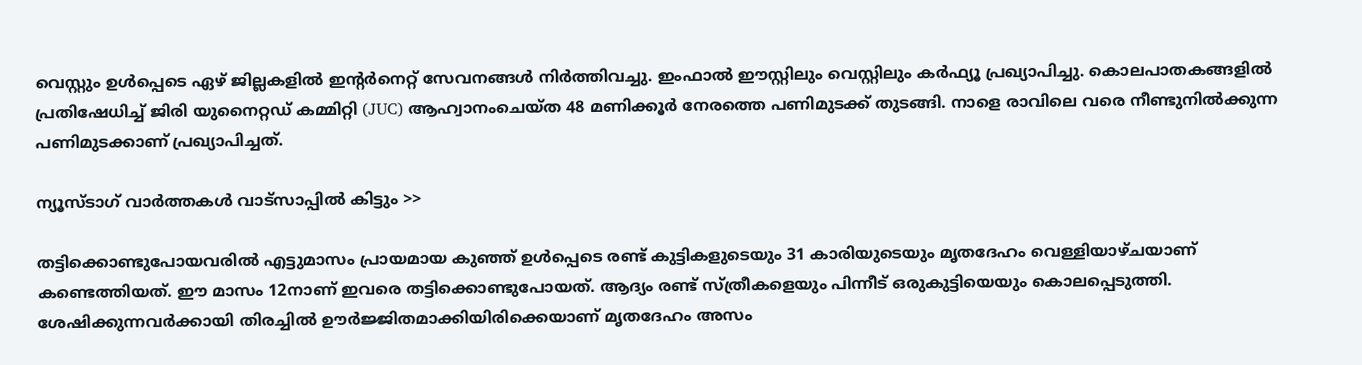വെസ്റ്റും ഉള്‍പ്പെടെ ഏഴ് ജില്ലകളില്‍ ഇന്റര്‍നെറ്റ് സേവനങ്ങള്‍ നിര്‍ത്തിവച്ചു. ഇംഫാല്‍ ഈസ്റ്റിലും വെസ്റ്റിലും കര്‍ഫ്യൂ പ്രഖ്യാപിച്ചു. കൊലപാതകങ്ങളില്‍ പ്രതിഷേധിച്ച് ജിരി യുനൈറ്റഡ് കമ്മിറ്റി (JUC) ആഹ്വാനംചെയ്ത 48 മണിക്കൂര്‍ നേരത്തെ പണിമുടക്ക് തുടങ്ങി. നാളെ രാവിലെ വരെ നീണ്ടുനില്‍ക്കുന്ന പണിമുടക്കാണ് പ്രഖ്യാപിച്ചത്.

ന്യൂസ്ടാഗ് വാര്‍ത്തകള്‍ വാട്‌സാപ്പില്‍ കിട്ടും >>

തട്ടിക്കൊണ്ടുപോയവരില്‍ എട്ടുമാസം പ്രായമായ കുഞ്ഞ് ഉള്‍പ്പെടെ രണ്ട് കുട്ടികളുടെയും 31 കാരിയുടെയും മൃതദേഹം വെള്ളിയാഴ്ചയാണ് കണ്ടെത്തിയത്. ഈ മാസം 12നാണ് ഇവരെ തട്ടിക്കൊണ്ടുപോയത്. ആദ്യം രണ്ട് സ്ത്രീകളെയും പിന്നീട് ഒരുകുട്ടിയെയും കൊലപ്പെടുത്തി. ശേഷിക്കുന്നവര്‍ക്കായി തിരച്ചില്‍ ഊര്‍ജ്ജിതമാക്കിയിരിക്കെയാണ് മൃതദേഹം അസം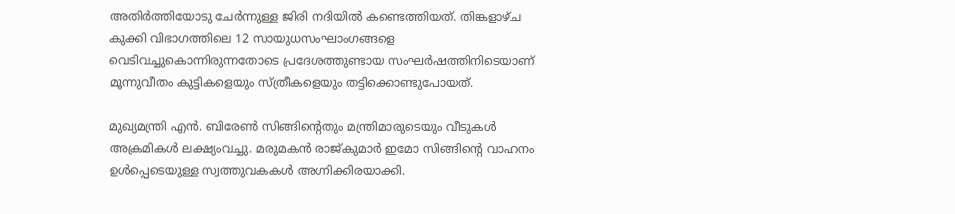അതിര്‍ത്തിയോടു ചേര്‍ന്നുള്ള ജിരി നദിയില്‍ കണ്ടെത്തിയത്. തിങ്കളാഴ്ച കുക്കി വിഭാഗത്തിലെ 12 സായുധസംഘാംഗങ്ങളെ വെടിവച്ചുകൊന്നിരുന്നതോടെ പ്രദേശത്തുണ്ടായ സംഘര്‍ഷത്തിനിടെയാണ് മൂന്നുവീതം കുട്ടികളെയും സ്ത്രീകളെയും തട്ടിക്കൊണ്ടുപോയത്.

മുഖ്യമന്ത്രി എന്‍. ബിരേണ്‍ സിങ്ങിന്റെതും മന്ത്രിമാരുടെയും വീടുകള്‍ അക്രമികള്‍ ലക്ഷ്യംവച്ചു. മരുമകന്‍ രാജ്കുമാര്‍ ഇമോ സിങ്ങിന്റെ വാഹനം ഉള്‍പ്പെടെയുള്ള സ്വത്തുവകകള്‍ അഗ്നിക്കിരയാക്കി.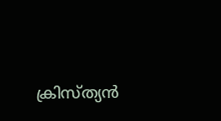ക്രിസ്ത്യന്‍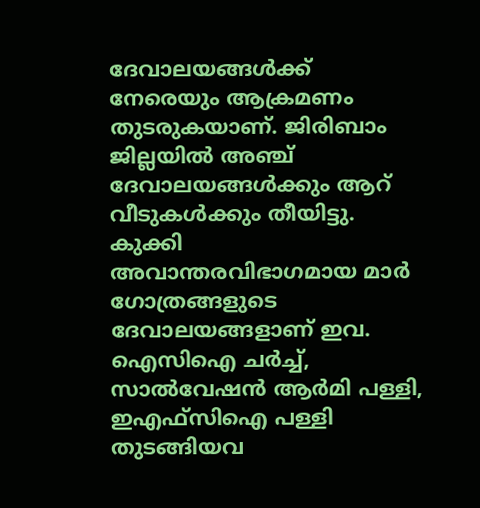ദേവാലയങ്ങള്‍ക്ക് നേരെയും ആക്രമണം തുടരുകയാണ്. ജിരിബാം ജില്ലയില്‍ അഞ്ച് ദേവാലയങ്ങള്‍ക്കും ആറ് വീടുകള്‍ക്കും തീയിട്ടു. കുക്കി അവാന്തരവിഭാഗമായ മാര്‍ ഗോത്രങ്ങളുടെ ദേവാലയങ്ങളാണ് ഇവ. ഐസിഐ ചര്‍ച്ച്, സാല്‍വേഷന്‍ ആര്‍മി പള്ളി, ഇഎഫ്‌സിഐ പള്ളി തുടങ്ങിയവ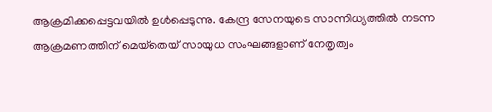ആക്രമിക്കപ്പെട്ടവയില്‍ ഉള്‍പ്പെടുന്നു. കേന്ദ്ര സേനയുടെ സാന്നിധ്യത്തില്‍ നടന്ന ആക്രമണത്തിന് മെയ്‌തെയ് സായുധ സംഘങ്ങളാണ് നേതൃത്വം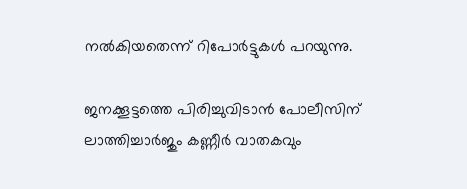നല്‍കിയതെന്ന് റിപോര്‍ട്ടുകള്‍ പറയുന്നു.

ജനക്കൂട്ടത്തെ പിരിച്ചുവിടാന്‍ പോലീസിന് ലാത്തിച്ചാര്‍ജും കണ്ണീര്‍ വാതകവും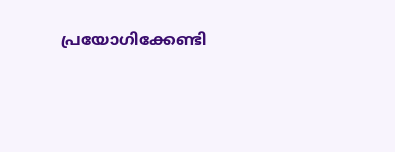പ്രയോഗിക്കേണ്ടി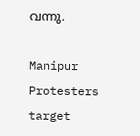വന്നു.

Manipur Protesters target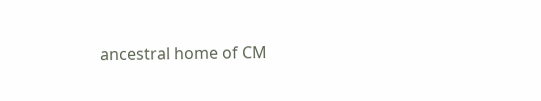ancestral home of CM